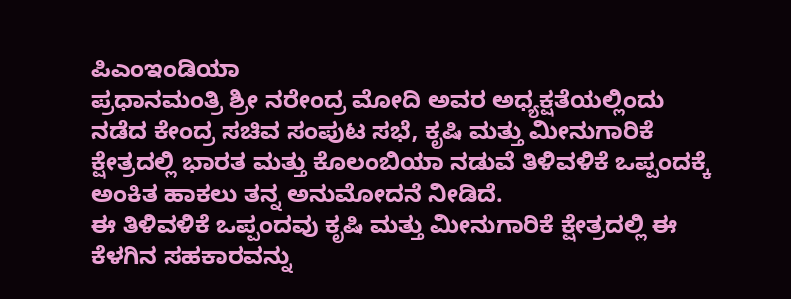ಪಿಎಂಇಂಡಿಯಾ
ಪ್ರಧಾನಮಂತ್ರಿ ಶ್ರೀ ನರೇಂದ್ರ ಮೋದಿ ಅವರ ಅಧ್ಯಕ್ಷತೆಯಲ್ಲಿಂದು ನಡೆದ ಕೇಂದ್ರ ಸಚಿವ ಸಂಪುಟ ಸಭೆ, ಕೃಷಿ ಮತ್ತು ಮೀನುಗಾರಿಕೆ ಕ್ಷೇತ್ರದಲ್ಲಿ ಭಾರತ ಮತ್ತು ಕೊಲಂಬಿಯಾ ನಡುವೆ ತಿಳಿವಳಿಕೆ ಒಪ್ಪಂದಕ್ಕೆ ಅಂಕಿತ ಹಾಕಲು ತನ್ನ ಅನುಮೋದನೆ ನೀಡಿದೆ.
ಈ ತಿಳಿವಳಿಕೆ ಒಪ್ಪಂದವು ಕೃಷಿ ಮತ್ತು ಮೀನುಗಾರಿಕೆ ಕ್ಷೇತ್ರದಲ್ಲಿ ಈ ಕೆಳಗಿನ ಸಹಕಾರವನ್ನು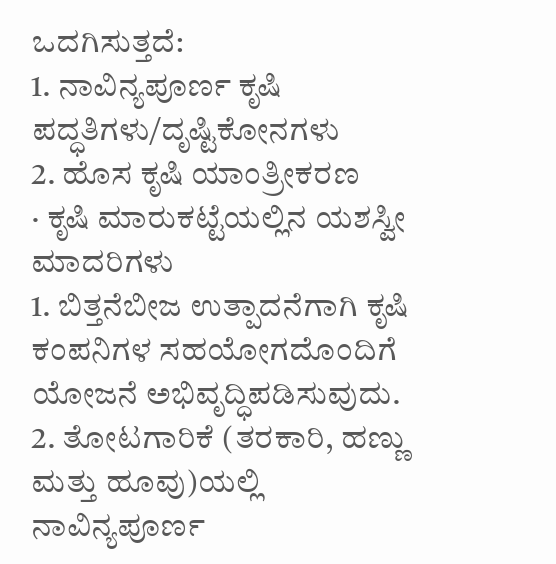ಒದಗಿಸುತ್ತದೆ:
1. ನಾವಿನ್ಯಪೂರ್ಣ ಕೃಷಿ ಪದ್ಧತಿಗಳು/ದೃಷ್ಟಿಕೋನಗಳು
2. ಹೊಸ ಕೃಷಿ ಯಾಂತ್ರೀಕರಣ
· ಕೃಷಿ ಮಾರುಕಟ್ಟೆಯಲ್ಲಿನ ಯಶಸ್ವೀ ಮಾದರಿಗಳು
1. ಬಿತ್ತನೆಬೀಜ ಉತ್ಪಾದನೆಗಾಗಿ ಕೃಷಿ ಕಂಪನಿಗಳ ಸಹಯೋಗದೊಂದಿಗೆ ಯೋಜನೆ ಅಭಿವೃದ್ಧಿಪಡಿಸುವುದು.
2. ತೋಟಗಾರಿಕೆ (ತರಕಾರಿ, ಹಣ್ಣು ಮತ್ತು ಹೂವು)ಯಲ್ಲಿ ನಾವಿನ್ಯಪೂರ್ಣ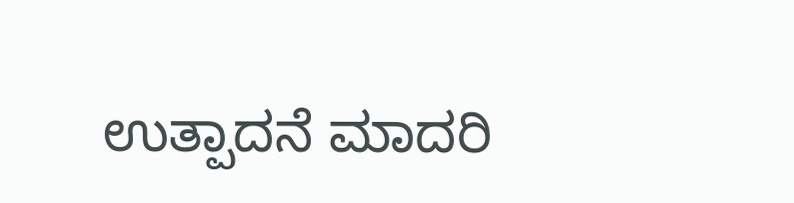ಉತ್ಪಾದನೆ ಮಾದರಿ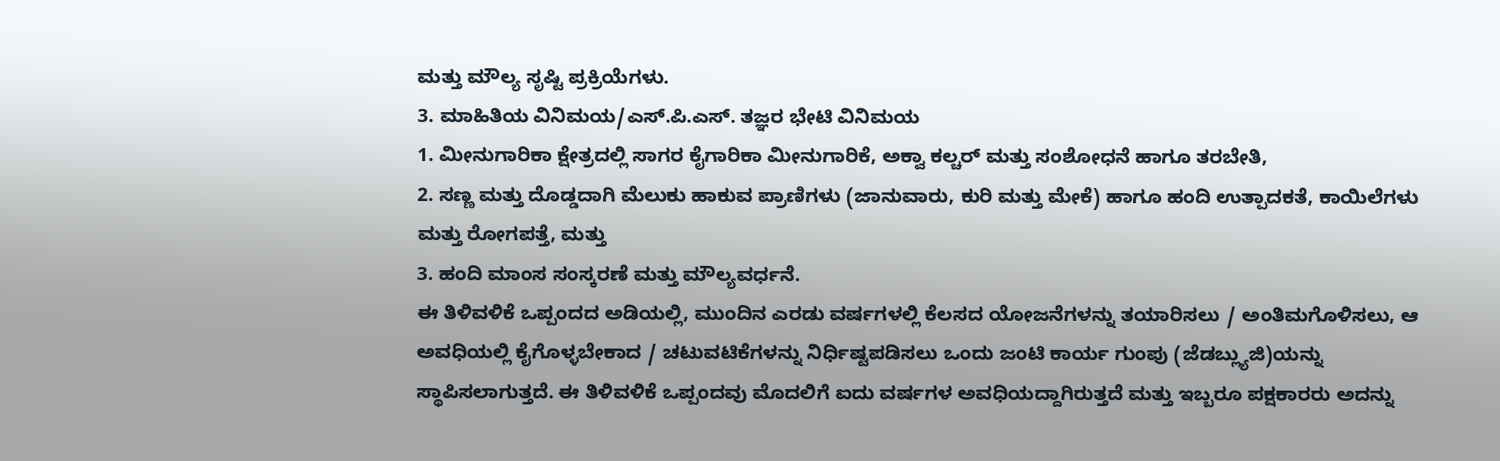ಮತ್ತು ಮೌಲ್ಯ ಸೃಷ್ಟಿ ಪ್ರಕ್ರಿಯೆಗಳು.
3. ಮಾಹಿತಿಯ ವಿನಿಮಯ/ಎಸ್.ಪಿ.ಎಸ್. ತಜ್ಞರ ಭೇಟಿ ವಿನಿಮಯ
1. ಮೀನುಗಾರಿಕಾ ಕ್ಷೇತ್ರದಲ್ಲಿ ಸಾಗರ ಕೈಗಾರಿಕಾ ಮೀನುಗಾರಿಕೆ, ಅಕ್ವಾ ಕಲ್ಚರ್ ಮತ್ತು ಸಂಶೋಧನೆ ಹಾಗೂ ತರಬೇತಿ,
2. ಸಣ್ಣ ಮತ್ತು ದೊಡ್ಡದಾಗಿ ಮೆಲುಕು ಹಾಕುವ ಪ್ರಾಣಿಗಳು (ಜಾನುವಾರು, ಕುರಿ ಮತ್ತು ಮೇಕೆ) ಹಾಗೂ ಹಂದಿ ಉತ್ಪಾದಕತೆ, ಕಾಯಿಲೆಗಳು ಮತ್ತು ರೋಗಪತ್ತೆ, ಮತ್ತು
3. ಹಂದಿ ಮಾಂಸ ಸಂಸ್ಕರಣೆ ಮತ್ತು ಮೌಲ್ಯವರ್ಧನೆ.
ಈ ತಿಳಿವಳಿಕೆ ಒಪ್ಪಂದದ ಅಡಿಯಲ್ಲಿ, ಮುಂದಿನ ಎರಡು ವರ್ಷಗಳಲ್ಲಿ ಕೆಲಸದ ಯೋಜನೆಗಳನ್ನು ತಯಾರಿಸಲು / ಅಂತಿಮಗೊಳಿಸಲು, ಆ ಅವಧಿಯಲ್ಲಿ ಕೈಗೊಳ್ಳಬೇಕಾದ / ಚಟುವಟಿಕೆಗಳನ್ನು ನಿರ್ಧಿಷ್ಟಪಡಿಸಲು ಒಂದು ಜಂಟಿ ಕಾರ್ಯ ಗುಂಪು (ಜೆಡಬ್ಲ್ಯುಜಿ)ಯನ್ನು ಸ್ಥಾಪಿಸಲಾಗುತ್ತದೆ. ಈ ತಿಳಿವಳಿಕೆ ಒಪ್ಪಂದವು ಮೊದಲಿಗೆ ಐದು ವರ್ಷಗಳ ಅವಧಿಯದ್ದಾಗಿರುತ್ತದೆ ಮತ್ತು ಇಬ್ಬರೂ ಪಕ್ಷಕಾರರು ಅದನ್ನು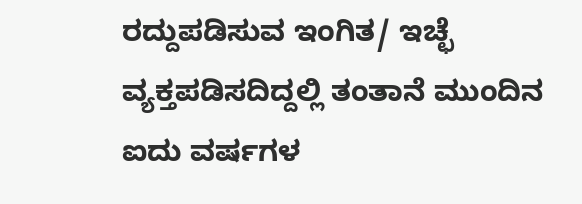ರದ್ದುಪಡಿಸುವ ಇಂಗಿತ/ ಇಚ್ಛೆ ವ್ಯಕ್ತಪಡಿಸದಿದ್ದಲ್ಲಿ ತಂತಾನೆ ಮುಂದಿನ ಐದು ವರ್ಷಗಳ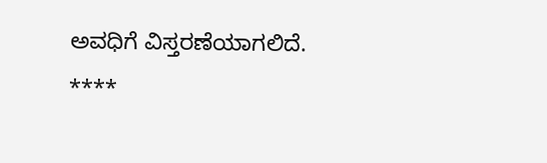ಅವಧಿಗೆ ವಿಸ್ತರಣೆಯಾಗಲಿದೆ.
****